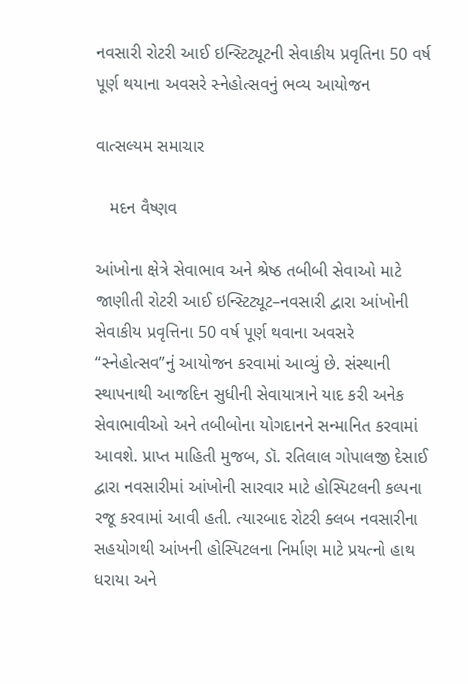નવસારી રોટરી આઈ ઇન્સ્ટિટ્યૂટની સેવાકીય પ્રવૃતિના 50 વર્ષ પૂર્ણ થયાના અવસરે સ્નેહોત્સવનું ભવ્ય આયોજન

વાત્સલ્યમ સમાચાર

   મદન વૈષ્ણવ

આંખોના ક્ષેત્રે સેવાભાવ અને શ્રેષ્ઠ તબીબી સેવાઓ માટે જાણીતી રોટરી આઈ ઇન્સ્ટિટ્યૂટ–નવસારી દ્વારા આંખોની સેવાકીય પ્રવૃત્તિના 50 વર્ષ પૂર્ણ થવાના અવસરે “સ્નેહોત્સવ”નું આયોજન કરવામાં આવ્યું છે. સંસ્થાની સ્થાપનાથી આજદિન સુધીની સેવાયાત્રાને યાદ કરી અનેક સેવાભાવીઓ અને તબીબોના યોગદાનને સન્માનિત કરવામાં આવશે. પ્રાપ્ત માહિતી મુજબ, ડૉ. રતિલાલ ગોપાલજી દેસાઈ દ્વારા નવસારીમાં આંખોની સારવાર માટે હોસ્પિટલની કલ્પના રજૂ કરવામાં આવી હતી. ત્યારબાદ રોટરી ક્લબ નવસારીના સહયોગથી આંખની હોસ્પિટલના નિર્માણ માટે પ્રયત્નો હાથ ધરાયા અને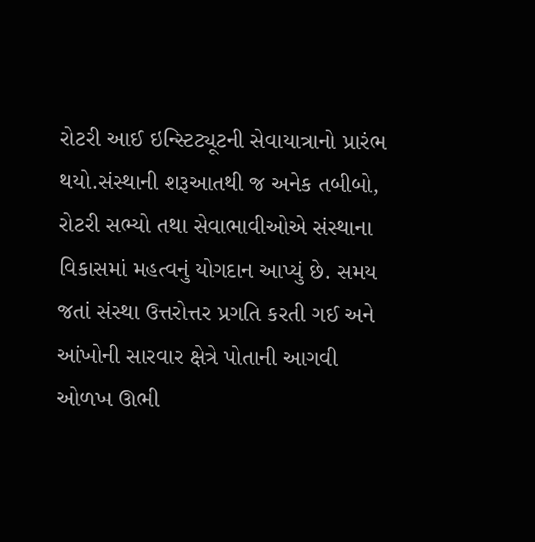રોટરી આઈ ઇન્સ્ટિટ્યૂટની સેવાયાત્રાનો પ્રારંભ થયો.સંસ્થાની શરૂઆતથી જ અનેક તબીબો, રોટરી સભ્યો તથા સેવાભાવીઓએ સંસ્થાના વિકાસમાં મહત્વનું યોગદાન આપ્યું છે. સમય જતાં સંસ્થા ઉત્તરોત્તર પ્રગતિ કરતી ગઈ અને આંખોની સારવાર ક્ષેત્રે પોતાની આગવી ઓળખ ઊભી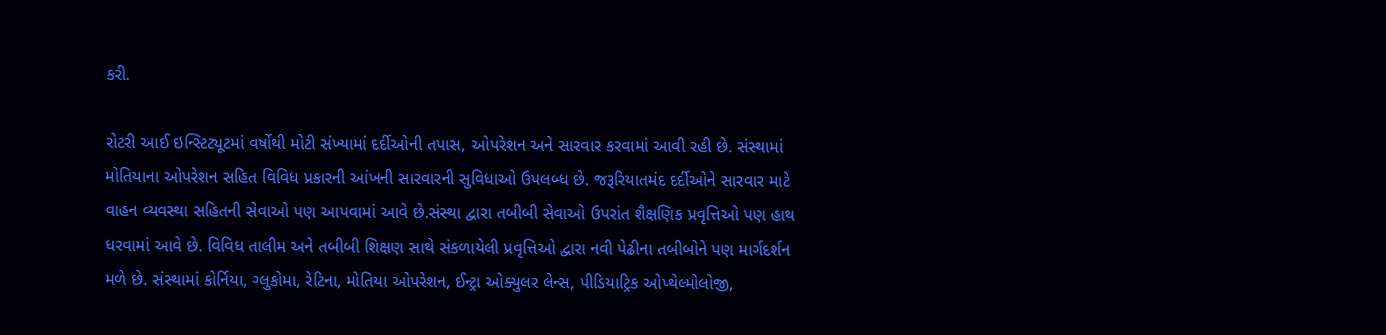કરી.

રોટરી આઈ ઇન્સ્ટિટ્યૂટમાં વર્ષોથી મોટી સંખ્યામાં દર્દીઓની તપાસ, ઓપરેશન અને સારવાર કરવામાં આવી રહી છે. સંસ્થામાં મોતિયાના ઓપરેશન સહિત વિવિધ પ્રકારની આંખની સારવારની સુવિધાઓ ઉપલબ્ધ છે. જરૂરિયાતમંદ દર્દીઓને સારવાર માટે વાહન વ્યવસ્થા સહિતની સેવાઓ પણ આપવામાં આવે છે.સંસ્થા દ્વારા તબીબી સેવાઓ ઉપરાંત શૈક્ષણિક પ્રવૃત્તિઓ પણ હાથ ધરવામાં આવે છે. વિવિધ તાલીમ અને તબીબી શિક્ષણ સાથે સંકળાયેલી પ્રવૃત્તિઓ દ્વારા નવી પેઢીના તબીબોને પણ માર્ગદર્શન મળે છે. સંસ્થામાં કોર્નિયા, ગ્લુકોમા, રેટિના, મોતિયા ઓપરેશન, ઈન્ટ્રા ઓક્યુલર લેન્સ, પીડિયાટ્રિક ઓપ્થેલ્મોલોજી,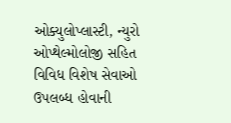ઓક્યુલોપ્લાસ્ટી, ન્યુરો ઓપ્થેલ્મોલોજી સહિત વિવિધ વિશેષ સેવાઓ ઉપલબ્ધ હોવાની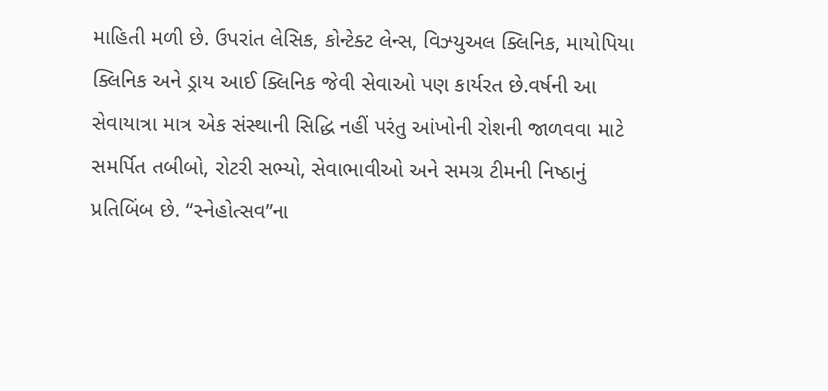માહિતી મળી છે. ઉપરાંત લેસિક, કોન્ટેક્ટ લેન્સ, વિઝ્યુઅલ ક્લિનિક, માયોપિયા ક્લિનિક અને ડ્રાય આઈ ક્લિનિક જેવી સેવાઓ પણ કાર્યરત છે.વર્ષની આ સેવાયાત્રા માત્ર એક સંસ્થાની સિદ્ધિ નહીં પરંતુ આંખોની રોશની જાળવવા માટે સમર્પિત તબીબો, રોટરી સભ્યો, સેવાભાવીઓ અને સમગ્ર ટીમની નિષ્ઠાનું પ્રતિબિંબ છે. “સ્નેહોત્સવ”ના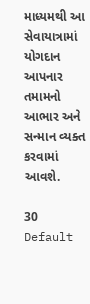માધ્યમથી આ સેવાયાત્રામાં યોગદાન આપનાર તમામનો આભાર અને સન્માન વ્યક્ત કરવામાં આવશે.

30
Default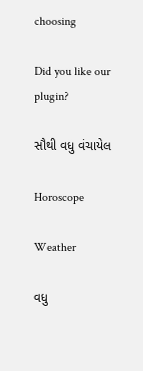choosing

Did you like our plugin?

સૌથી વધુ વંચાયેલ

Horoscope

Weather

વધુ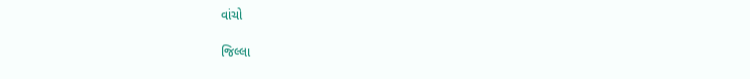વાંચો

જિલ્લા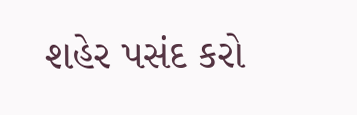શહેર પસંદ કરો